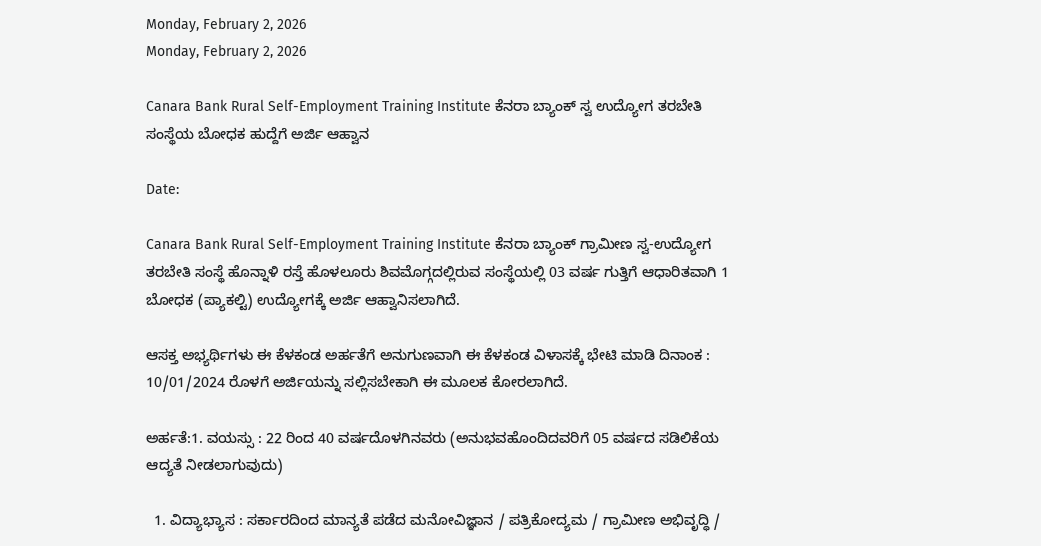Monday, February 2, 2026
Monday, February 2, 2026

Canara Bank Rural Self-Employment Training Institute ಕೆನರಾ ಬ್ಯಾಂಕ್ ಸ್ವ ಉದ್ಯೋಗ ತರಬೇತಿ ಸಂಸ್ಥೆಯ ಬೋಧಕ ಹುದ್ದೆಗೆ ಅರ್ಜಿ ಆಹ್ವಾನ

Date:

Canara Bank Rural Self-Employment Training Institute ಕೆನರಾ ಬ್ಯಾಂಕ್ ಗ್ರಾಮೀಣ ಸ್ವ-ಉದ್ಯೋಗ ತರಬೇತಿ ಸಂಸ್ಥೆ ಹೊನ್ನಾಳಿ ರಸ್ತೆ ಹೊಳಲೂರು ಶಿವಮೊಗ್ಗದಲ್ಲಿರುವ ಸಂಸ್ಥೆಯಲ್ಲಿ 03 ವರ್ಷ ಗುತ್ತಿಗೆ ಆಧಾರಿತವಾಗಿ 1 ಬೋಧಕ (ಪ್ಯಾಕಲ್ಟಿ) ಉದ್ಯೋಗಕ್ಕೆ ಅರ್ಜಿ ಆಹ್ವಾನಿಸಲಾಗಿದೆ.

ಆಸಕ್ತ ಅಭ್ಯರ್ಥಿಗಳು ಈ ಕೆಳಕಂಡ ಅರ್ಹತೆಗೆ ಅನುಗುಣವಾಗಿ ಈ ಕೆಳಕಂಡ ವಿಳಾಸಕ್ಕೆ ಭೇಟಿ ಮಾಡಿ ದಿನಾಂಕ : 10/01/2024 ರೊಳಗೆ ಅರ್ಜಿಯನ್ನು ಸಲ್ಲಿಸಬೇಕಾಗಿ ಈ ಮೂಲಕ ಕೋರಲಾಗಿದೆ.

ಅರ್ಹತೆ:1. ವಯಸ್ಸು : 22 ರಿಂದ 40 ವರ್ಷದೊಳಗಿನವರು (ಅನುಭವಹೊಂದಿದವರಿಗೆ 05 ವರ್ಷದ ಸಡಿಲಿಕೆಯ ಆದ್ಯತೆ ನೀಡಲಾಗುವುದು)

  1. ವಿದ್ಯಾಭ್ಯಾಸ : ಸರ್ಕಾರದಿಂದ ಮಾನ್ಯತೆ ಪಡೆದ ಮನೋವಿಜ್ಞಾನ / ಪತ್ರಿಕೋದ್ಯಮ / ಗ್ರಾಮೀಣ ಅಭಿವೃದ್ಧಿ /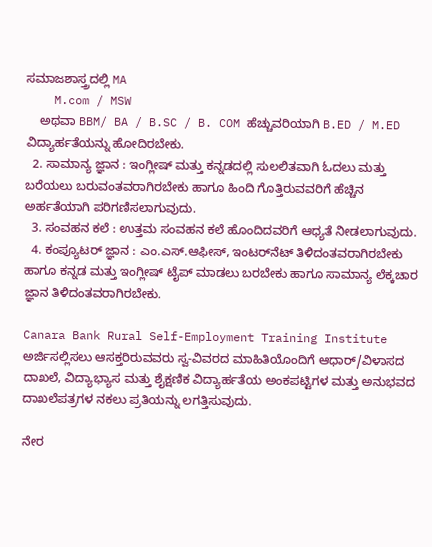ಸಮಾಜಶಾಸ್ತ್ರದಲ್ಲಿ MA
    M.com / MSW
    ಅಥವಾ BBM/ BA / B.SC / B. COM ಹೆಚ್ಚುವರಿಯಾಗಿ B.ED / M.ED ವಿದ್ಯಾರ್ಹತೆಯನ್ನು ಹೋದಿರಬೇಕು.
  2. ಸಾಮಾನ್ಯ ಜ್ಞಾನ : ಇಂಗ್ಲೀಷ್ ಮತ್ತು ಕನ್ನಡದಲ್ಲಿ ಸುಲಲಿತವಾಗಿ ಓದಲು ಮತ್ತು ಬರೆಯಲು ಬರುವಂತವರಾಗಿರಬೇಕು ಹಾಗೂ ಹಿಂದಿ ಗೊತ್ತಿರುವವರಿಗೆ ಹೆಚ್ಚಿನ ಅರ್ಹತೆಯಾಗಿ ಪರಿಗಣಿಸಲಾಗುವುದು.
  3. ಸಂವಹನ ಕಲೆ : ಉತ್ತಮ ಸಂವಹನ ಕಲೆ ಹೊಂದಿದವರಿಗೆ ಆಧ್ಯತೆ ನೀಡಲಾಗುವುದು.
  4. ಕಂಪ್ಯೂಟರ್ ಜ್ಞಾನ : ಎಂ.ಎಸ್.ಆಫೀಸ್, ಇಂಟರ್‌ನೆಟ್ ತಿಳಿದಂತವರಾಗಿರಬೇಕು ಹಾಗೂ ಕನ್ನಡ ಮತ್ತು ಇಂಗ್ಲೀಷ್ ಟೈಪ್ ಮಾಡಲು ಬರಬೇಕು ಹಾಗೂ ಸಾಮಾನ್ಯ ಲೆಕ್ಕಚಾರ ಜ್ಞಾನ ತಿಳಿದಂತವರಾಗಿರಬೇಕು.

Canara Bank Rural Self-Employment Training Institute ಅರ್ಜಿಸಲ್ಲಿಸಲು ಆಸಕ್ತರಿರುವವರು ಸ್ವ-ವಿವರದ ಮಾಹಿತಿಯೊಂದಿಗೆ ಆಧಾರ್/ವಿಳಾಸದ ದಾಖಲೆ, ವಿದ್ಯಾಭ್ಯಾಸ ಮತ್ತು ಶೈಕ್ಷಣಿಕ ವಿದ್ಯಾರ್ಹತೆಯ ಅಂಕಪಟ್ಟಿಗಳ ಮತ್ತು ಅನುಭವದ ದಾಖಲೆಪತ್ರಗಳ ನಕಲು ಪ್ರತಿಯನ್ನು ಲಗತ್ತಿಸುವುದು.

ನೇರ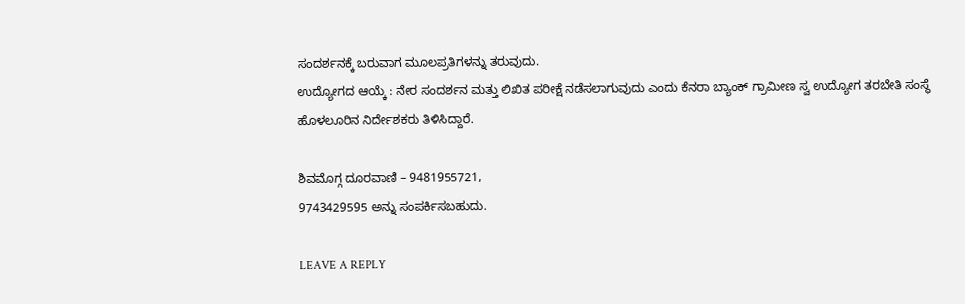ಸಂದರ್ಶನಕ್ಕೆ ಬರುವಾಗ ಮೂಲಪ್ರತಿಗಳನ್ನು ತರುವುದು.
ಉದ್ಯೋಗದ ಆಯ್ಕೆ : ನೇರ ಸಂದರ್ಶನ ಮತ್ತು ಲಿಖಿತ ಪರೀಕ್ಷೆ ನಡೆಸಲಾಗುವುದು ಎಂದು ಕೆನರಾ ಬ್ಯಾಂಕ್ ಗ್ರಾಮೀಣ ಸ್ವ ಉದ್ಯೋಗ ತರಬೇತಿ ಸಂಸ್ಥೆ
ಹೊಳಲೂರಿನ ನಿರ್ದೇಶಕರು ತಿಳಿಸಿದ್ದಾರೆ.

ಶಿವಮೊಗ್ಗ ದೂರವಾಣಿ – 9481955721,
9743429595 ಅನ್ನು ಸಂಪರ್ಕಿಸಬಹುದು.

LEAVE A REPLY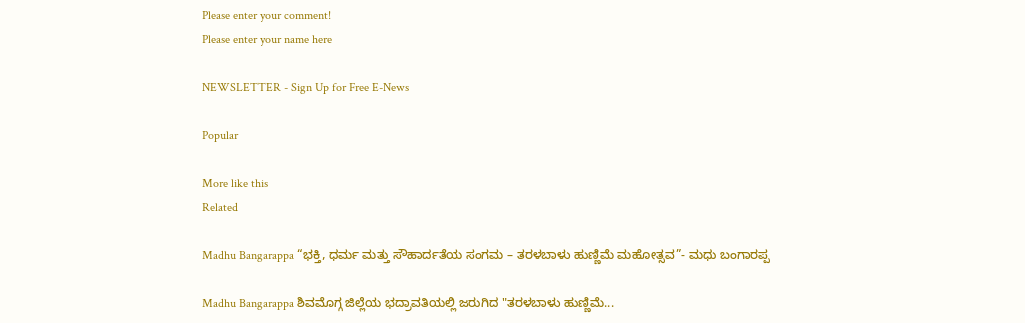Please enter your comment!
Please enter your name here

NEWSLETTER - Sign Up for Free E-News

Popular

More like this
Related

Madhu Bangarappa “ಭಕ್ತಿ, ಧರ್ಮ ಮತ್ತು ಸೌಹಾರ್ದತೆಯ ಸಂಗಮ – ತರಳಬಾಳು ಹುಣ್ಣಿಮೆ ಮಹೋತ್ಸವ”- ಮಧು ಬಂಗಾರಪ್ಪ

Madhu Bangarappa ಶಿವಮೊಗ್ಗ ಜಿಲ್ಲೆಯ ಭದ್ರಾವತಿಯಲ್ಲಿ ಜರುಗಿದ "ತರಳಬಾಳು ಹುಣ್ಣಿಮೆ...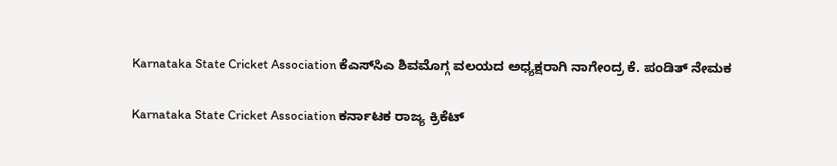Karnataka State Cricket Association ಕೆಎಸ್‌ಸಿಎ ಶಿವಮೊಗ್ಗ ವಲಯದ ಅಧ್ಯಕ್ಷರಾಗಿ ನಾಗೇಂದ್ರ ಕೆ. ಪಂಡಿತ್ ನೇಮಕ

Karnataka State Cricket Association ಕರ್ನಾಟಕ ರಾಜ್ಯ ಕ್ರಿಕೆಟ್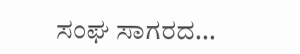ಸಂಘ ಸಾಗರದ...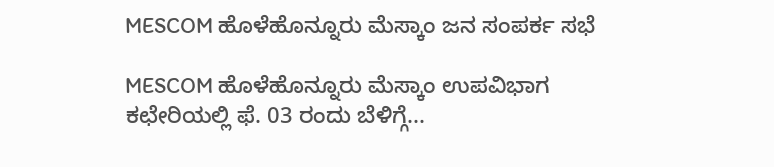MESCOM ಹೊಳೆಹೊನ್ನೂರು ಮೆಸ್ಕಾಂ ಜನ ಸಂಪರ್ಕ ಸಭೆ

MESCOM ಹೊಳೆಹೊನ್ನೂರು ಮೆಸ್ಕಾಂ ಉಪವಿಭಾಗ ಕಛೇರಿಯಲ್ಲಿ ಫೆ. 03 ರಂದು ಬೆಳಿಗ್ಗೆ...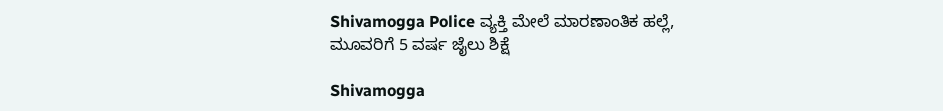Shivamogga Police ವ್ಯಕ್ತಿ ಮೇಲೆ ಮಾರಣಾಂತಿಕ ಹಲ್ಲೆ, ಮೂವರಿಗೆ 5 ವರ್ಷ ಜೈಲು ಶಿಕ್ಷೆ

Shivamogga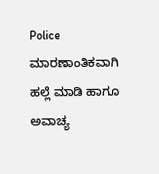Police ಮಾರಣಾಂತಿಕವಾಗಿ ಹಲ್ಲೆ ಮಾಡಿ ಹಾಗೂ ಅವಾಚ್ಯ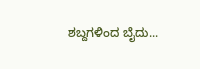ಶಬ್ದಗಳಿಂದ ಬೈದು...